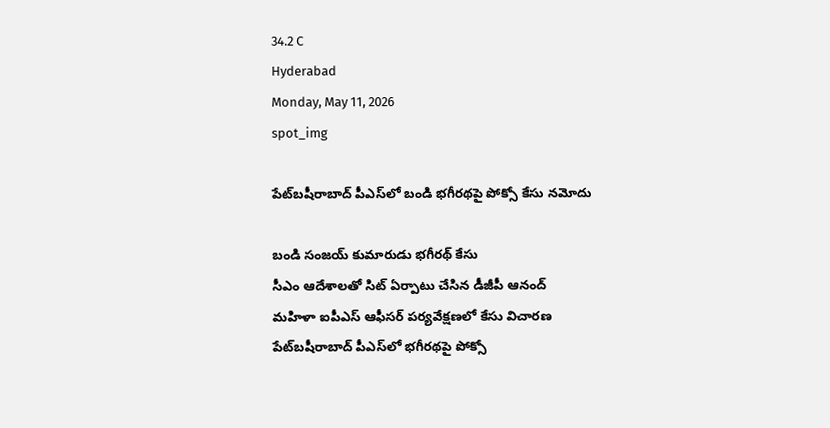34.2 C
Hyderabad
Monday, May 11, 2026
spot_img

పేట్‌బషీరాబాద్‌ పీఎస్‌లో బండి భగీరథపై పోక్సో కేసు నమోదు

బండి సంజయ్‌ కుమారుడు భగీరథ్‌ కేసు
సీఎం ఆదేశాలతో సిట్‌ ఏర్పాటు చేసిన డీజీపీ ఆనంద్‌
మహిళా ఐపీఎస్‌ ఆఫీసర్‌ పర్యవేక్షణలో కేసు విచారణ
పేట్‌బషీరాబాద్‌ పీఎస్‌లో భగీరథపై పోక్సో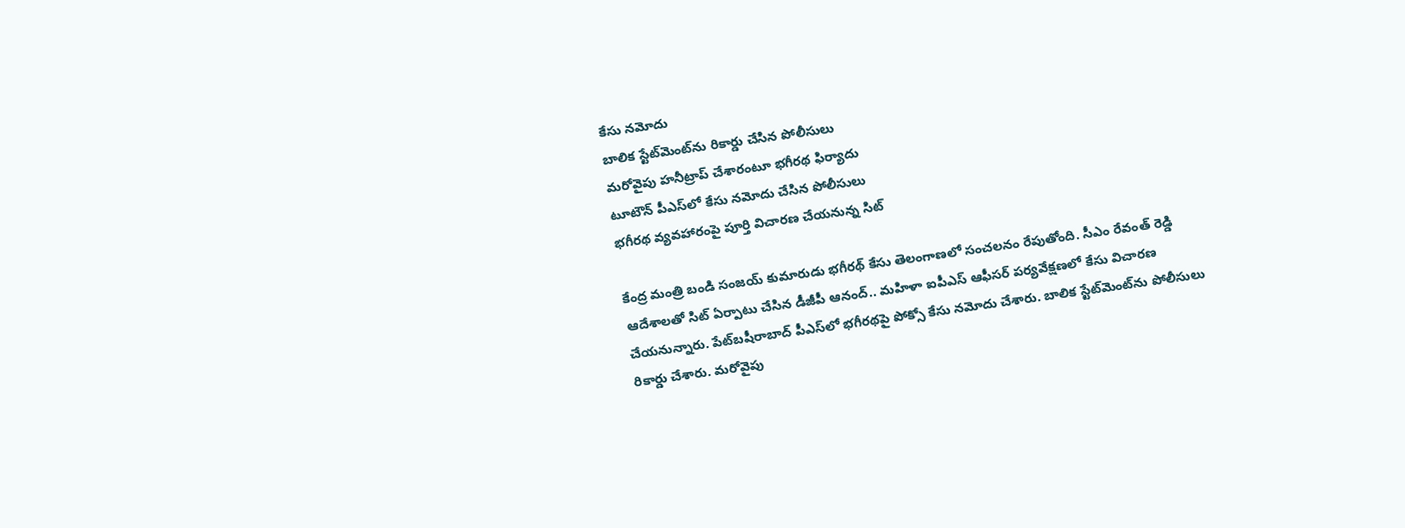కేసు నమోదు
బాలిక స్టేట్‌మెంట్‌ను రికార్డు చేసిన పోలీసులు
మరోవైపు హనీట్రాప్‌ చేశారంటూ భగీరథ ఫిర్యాదు
టూటౌన్‌ పీఎస్‌లో కేసు నమోదు చేసిన పోలీసులు
భగీరథ వ్యవహారంపై పూర్తి విచారణ చేయనున్న సిట్‌

కేంద్ర మంత్రి బండి సంజయ్‌ కుమారుడు భగీరథ్‌ కేసు తెలంగాణలో సంచలనం రేపుతోంది. సీఎం రేవంత్‌ రెడ్డి ఆదేశాలతో సిట్‌ ఏర్పాటు చేసిన డీజీపీ ఆనంద్‌.. మహిళా ఐపీఎస్‌ ఆఫీసర్‌ పర్యవేక్షణలో కేసు విచారణ చేయనున్నారు. పేట్‌బషీరాబాద్‌ పీఎస్‌లో భగీరథపై పోక్సో కేసు నమోదు చేశారు. బాలిక స్టేట్‌మెంట్‌ను పోలీసులు రికార్డు చేశారు. మరోవైపు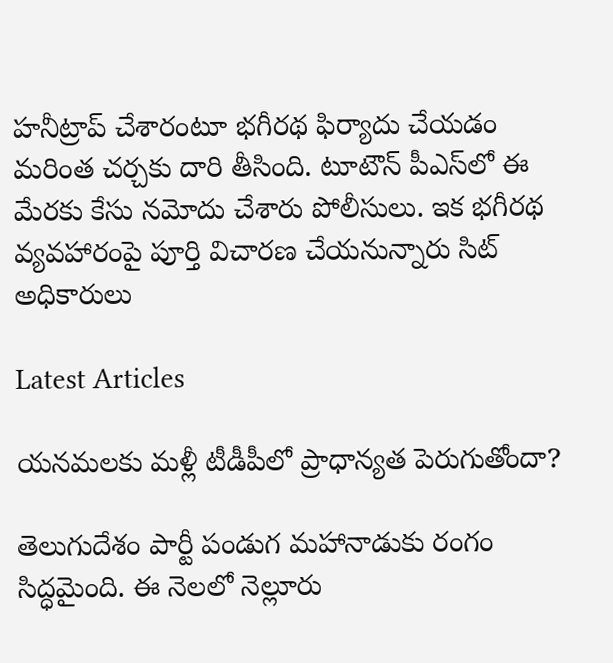హనీట్రాప్‌ చేశారంటూ భగీరథ ఫిర్యాదు చేయడం మరింత చర్చకు దారి తీసింది. టూటౌన్‌ పీఎస్‌లో ఈ మేరకు కేసు నమోదు చేశారు పోలీసులు. ఇక భగీరథ వ్యవహారంపై పూర్తి విచారణ చేయనున్నారు సిట్‌ అధికారులు

Latest Articles

యనమలకు మళ్లీ టీడీపీలో ప్రాధాన్యత పెరుగుతోందా?

తెలుగుదేశం పార్టీ పండుగ మహానాడుకు రంగం సిద్ధమైంది. ఈ నెలలో నెల్లూరు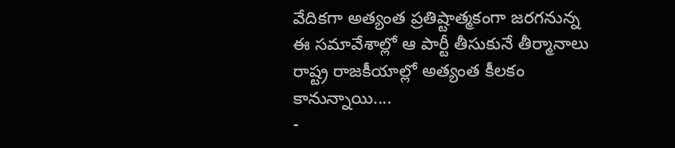వేదికగా అత్యంత ప్రతిష్టాత్మకంగా జరగనున్న ఈ సమావేశాల్లో ఆ పార్టీ తీసుకునే తీర్మానాలు రాష్ట్ర రాజకీయాల్లో అత్యంత కీలకం కానున్నాయి....
-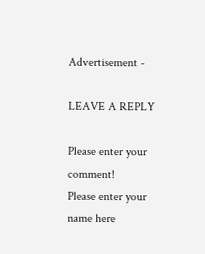Advertisement -

LEAVE A REPLY

Please enter your comment!
Please enter your name here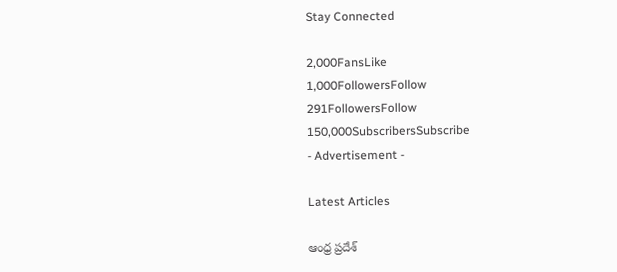Stay Connected

2,000FansLike
1,000FollowersFollow
291FollowersFollow
150,000SubscribersSubscribe
- Advertisement -

Latest Articles

ఆంధ్ర ప్రదేశ్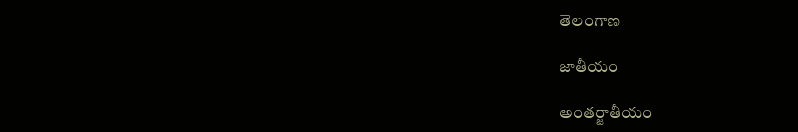తెలంగాణ

జాతీయం

అంతర్జాతీయం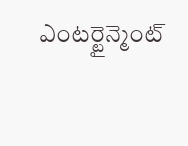ఎంటర్టైన్మెంట్